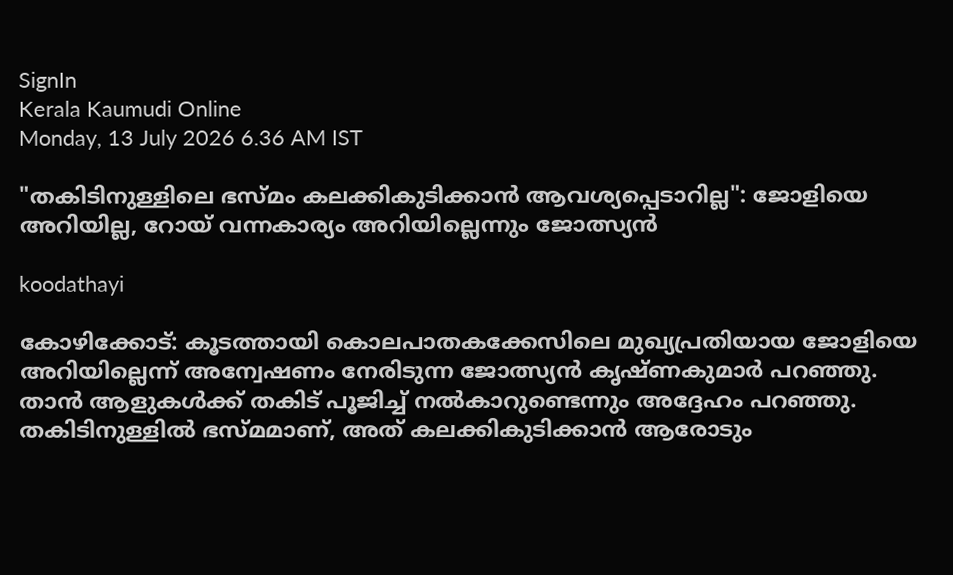SignIn
Kerala Kaumudi Online
Monday, 13 July 2026 6.36 AM IST

"തകിടിനുള്ളിലെ ഭസ്‌മം കലക്കികുടിക്കാൻ ആവശ്യപ്പെടാറില്ല": ജോളിയെ അറിയില്ല, റോയ് വന്നകാര്യം അറിയില്ലെന്നും ജോത്സ്യൻ

koodathayi

കോഴിക്കോട്: കൂടത്തായി കൊലപാതകക്കേസിലെ മുഖ്യപ്രതിയായ ജോളിയെ അറിയില്ലെന്ന് അന്വേഷണം നേരിടുന്ന ജോത്സ്യൻ കൃഷ്ണകുമാർ പറഞ്ഞു. താൻ ആളുകൾക്ക് തകിട് പൂജിച്ച് നൽകാറുണ്ടെന്നും അദ്ദേഹം പറ‌ഞ്ഞു. തകിടിനുള്ളിൽ ഭസ്മമാണ്, അത് കലക്കികുടിക്കാൻ ആരോടും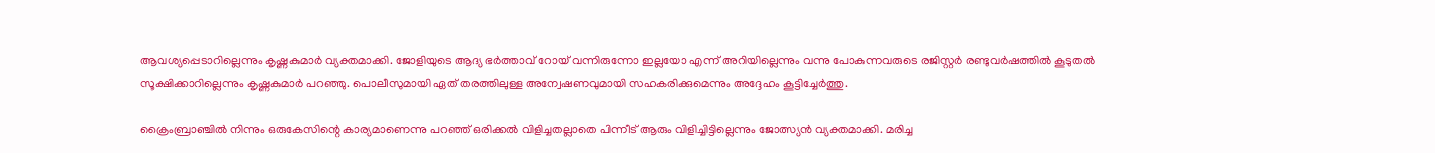ആവശ്യപ്പെടാറില്ലെന്നും കൃഷ്ണകുമാർ വ്യക്തമാക്കി. ജോളിയുടെ ആദ്യ ഭർത്താവ് റോയ് വന്നിരുന്നോ ഇല്ലയോ എന്ന് അറിയില്ലെന്നും വന്നു പോകുന്നവരുടെ രജിസ്റ്റർ രണ്ടുവർഷത്തിൽ കൂടുതൽ സൂക്ഷിക്കാറില്ലെന്നും കൃഷ്ണകുമാർ പറഞ്ഞു. പൊലീസുമായി ഏത് തരത്തിലുള്ള അന്വേഷണവുമായി സഹകരിക്കുമെന്നും അദ്ദേഹം കൂട്ടിച്ചേർത്തു.

ക്രൈംബ്രാഞ്ചിൽ നിന്നും ഒരുകേസിന്റെ കാര്യമാണെന്നു പറഞ്ഞ് ഒരിക്കൽ വിളിച്ചതല്ലാതെ പിന്നീട് ആരും വിളിച്ചിട്ടില്ലെന്നും ജോത്സ്യൻ വ്യക്തമാക്കി. മരിച്ച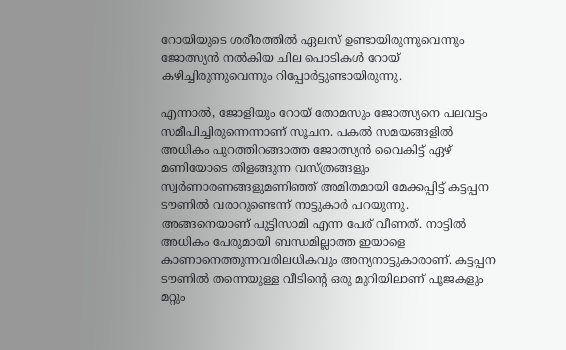റോയിയുടെ ശരീരത്തിൽ ഏലസ് ഉണ്ടായിരുന്നുവെന്നും ജോത്സ്യൻ നൽകിയ ചില പൊടികൾ റോയ് കഴിച്ചിരുന്നുവെന്നും റിപ്പോർട്ടുണ്ടായിരുന്നു.

എന്നാൽ, ജോളിയും റോയ് തോമസും ജോത്സ്യനെ പലവട്ടം സമീപിച്ചിരുന്നെന്നാണ് സൂചന. പകൽ സമയങ്ങളിൽ അധികം പുറത്തിറങ്ങാത്ത ജോത്സ്യൻ വൈകിട്ട് ഏഴ് മണിയോടെ തിളങ്ങുന്ന വസ്ത്രങ്ങളും സ്വർണാരണങ്ങളുമണിഞ്ഞ് അമിതമായി മേക്കപ്പിട്ട് കട്ടപ്പന ടൗണിൽ വരാറുണ്ടെന്ന് നാട്ടുകാർ പറയുന്നു. അങ്ങനെയാണ് പുട്ടിസാമി എന്ന പേര് വീണത്. നാട്ടിൽ അധികം പേരുമായി ബന്ധമില്ലാത്ത ഇയാളെ കാണാനെത്തുന്നവരിലധികവും അന്യനാട്ടുകാരാണ്. കട്ടപ്പന ടൗണിൽ തന്നെയുള്ള വീടിന്റെ ഒരു മുറിയിലാണ് പൂജകളും മറ്റും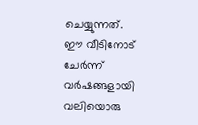ചെയ്യുന്നത്. ഈ വീടിനോട് ചേർന്ന് വർഷങ്ങളായി വലിയൊരു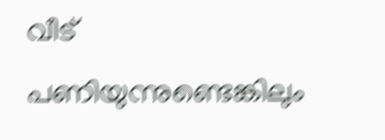വീട് പണിയുന്നുണ്ടെങ്കിലും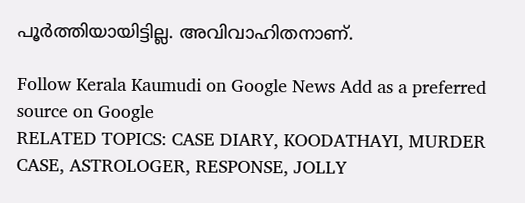പൂർത്തിയായിട്ടില്ല. അവിവാഹിതനാണ്.

Follow Kerala Kaumudi on Google News Add as a preferred source on Google
RELATED TOPICS: CASE DIARY, KOODATHAYI, MURDER CASE, ASTROLOGER, RESPONSE, JOLLY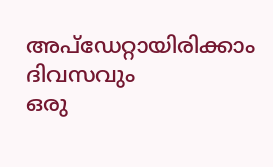അപ്ഡേറ്റായിരിക്കാം ദിവസവും
ഒരു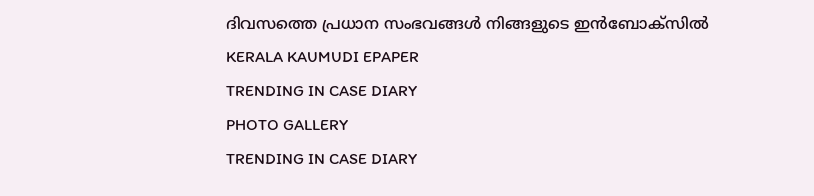ദിവസത്തെ പ്രധാന സംഭവങ്ങൾ നിങ്ങളുടെ ഇൻബോക്സിൽ
KERALA KAUMUDI EPAPER
TRENDING IN CASE DIARY
PHOTO GALLERY
TRENDING IN CASE DIARY